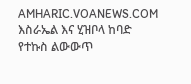AMHARIC.VOANEWS.COM
እስራኤል እና ሂዝቦላ ከባድ የተኩስ ልውውጥ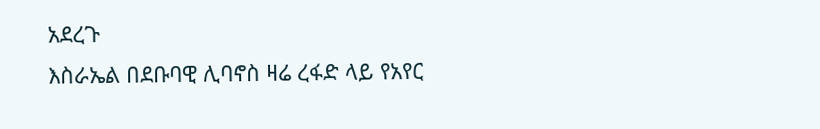አደረጉ
እስራኤል በደቡባዊ ሊባኖስ ዛሬ ረፋድ ላይ የአየር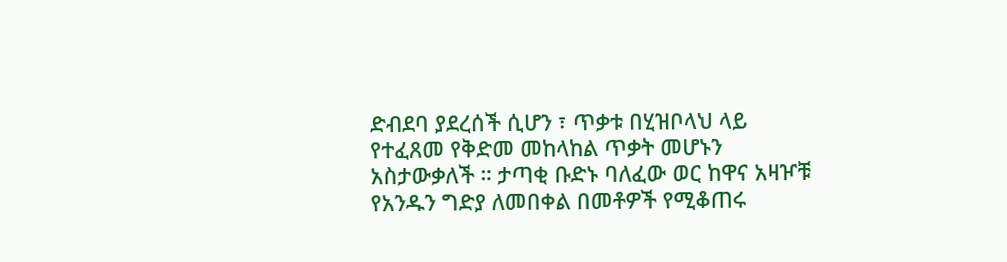ድብደባ ያደረሰች ሲሆን ፣ ጥቃቱ በሂዝቦላህ ላይ የተፈጸመ የቅድመ መከላከል ጥቃት መሆኑን አስታውቃለች ። ታጣቂ ቡድኑ ባለፈው ወር ከዋና አዛዦቹ የአንዱን ግድያ ለመበቀል በመቶዎች የሚቆጠሩ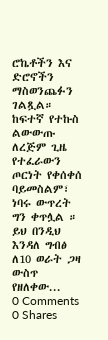ሮኬቶችን እና ድሮኖችን ማስወንጨፉን ገልጿል። ከፍተኛ የተኩስ ልውውጡ ለረጅም ጊዜ የተፈራውን ጦርነት የቀሰቀሰ ባይመስልም፣ ነባሩ ውጥረት ግን ቀጥሏል ። ይህ በንዲህ እንዳለ ግብፅ ለ10 ወራት ጋዛ ውስጥ የዘለቀው...
0 Comments 0 Shares